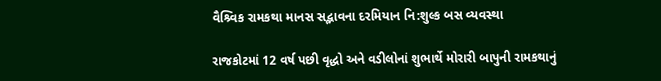વૈશ્ર્વિક રામકથા માનસ સદ્ભાવના દરમિયાન નિ:શુલ્ક બસ વ્યવસ્થા

રાજકોટમાં 12 વર્ષ પછી વૃદ્ધો અને વડીલોનાં શુભાર્થે મોરારી બાપુની રામકથાનું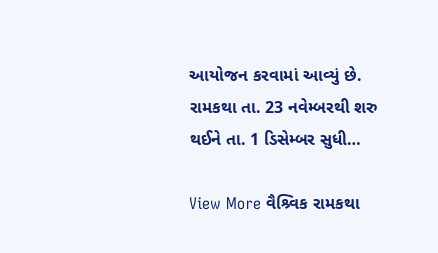આયોજન કરવામાં આવ્યું છે. રામકથા તા. 23 નવેમ્બરથી શરુ થઈને તા. 1 ડિસેમ્બર સુધી…

View More વૈશ્ર્વિક રામકથા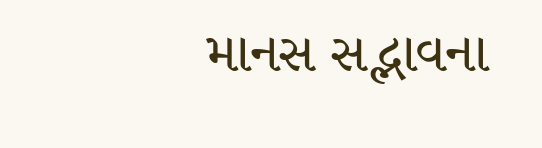માનસ સદ્ભાવના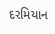દરમિયાન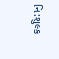નિ:શુલ્ક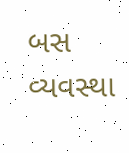બસ વ્યવસ્થા